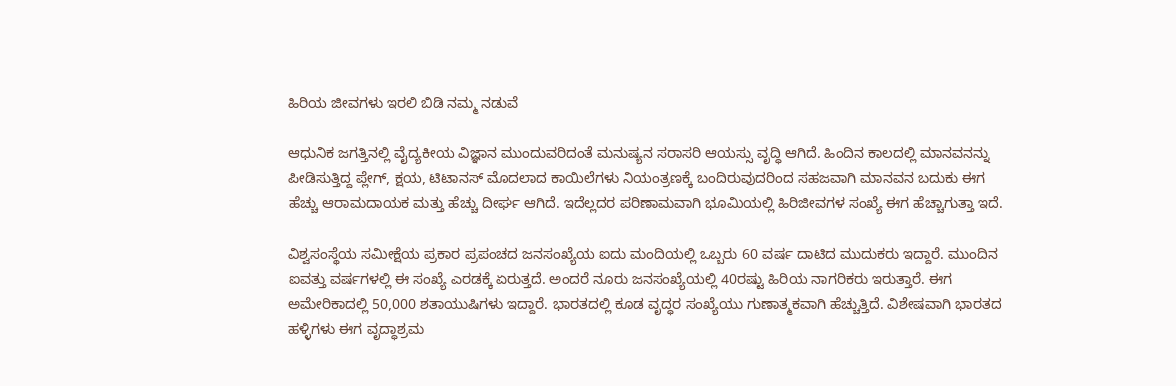ಹಿರಿಯ ಜೀವಗಳು ಇರಲಿ ಬಿಡಿ ನಮ್ಮ ನಡುವೆ

ಆಧುನಿಕ ಜಗತ್ತಿನಲ್ಲಿ ವೈದ್ಯಕೀಯ ವಿಜ್ಞಾನ ಮುಂದುವರಿದಂತೆ ಮನುಷ್ಯನ ಸರಾಸರಿ ಆಯಸ್ಸು ವೃದ್ಧಿ ಆಗಿದೆ. ಹಿಂದಿನ ಕಾಲದಲ್ಲಿ ಮಾನವನನ್ನು ಪೀಡಿಸುತ್ತಿದ್ದ ಪ್ಲೇಗ್‌, ಕ್ಷಯ, ಟಿಟಾನಸ್ ಮೊದಲಾದ ಕಾಯಿಲೆಗಳು ನಿಯಂತ್ರಣಕ್ಕೆ ಬಂದಿರುವುದರಿಂದ ಸಹಜವಾಗಿ ಮಾನವನ ಬದುಕು ಈಗ ಹೆಚ್ಚು ಆರಾಮದಾಯಕ ಮತ್ತು ಹೆಚ್ಚು ದೀರ್ಘ ಆಗಿದೆ. ಇದೆಲ್ಲದರ ಪರಿಣಾಮವಾಗಿ ಭೂಮಿಯಲ್ಲಿ ಹಿರಿಜೀವಗಳ ಸಂಖ್ಯೆ ಈಗ ಹೆಚ್ಚಾಗುತ್ತಾ ಇದೆ.

ವಿಶ್ವಸಂಸ್ಥೆಯ ಸಮೀಕ್ಷೆಯ ಪ್ರಕಾರ ಪ್ರಪಂಚದ ಜನಸಂಖ್ಯೆಯ ಐದು ಮಂದಿಯಲ್ಲಿ ಒಬ್ಬರು 60 ವರ್ಷ ದಾಟಿದ ಮುದುಕರು ಇದ್ದಾರೆ. ಮುಂದಿನ ಐವತ್ತು ವರ್ಷಗಳಲ್ಲಿ ಈ ಸಂಖ್ಯೆ ಎರಡಕ್ಕೆ ಏರುತ್ತದೆ. ಅಂದರೆ ನೂರು ಜನಸಂಖ್ಯೆಯಲ್ಲಿ 40ರಷ್ಟು ಹಿರಿಯ ನಾಗರಿಕರು ಇರುತ್ತಾರೆ. ಈಗ ಅಮೇರಿಕಾದಲ್ಲಿ 50,000 ಶತಾಯುಷಿಗಳು ಇದ್ದಾರೆ. ಭಾರತದಲ್ಲಿ ಕೂಡ ವೃದ್ಧರ ಸಂಖ್ಯೆಯು ಗುಣಾತ್ಮಕವಾಗಿ ಹೆಚ್ಚುತ್ತಿದೆ. ವಿಶೇಷವಾಗಿ ಭಾರತದ ಹಳ್ಳಿಗಳು ಈಗ ವೃದ್ಧಾಶ್ರಮ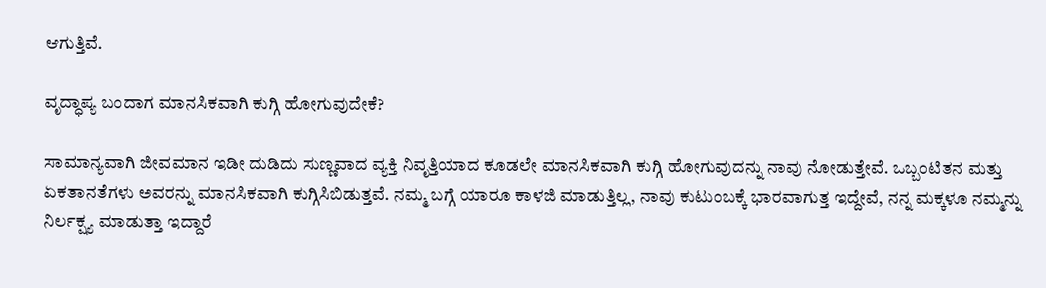ಆಗುತ್ತಿವೆ.

ವೃದ್ಧಾಪ್ಯ ಬಂದಾಗ ಮಾನಸಿಕವಾಗಿ ಕುಗ್ಗಿ ಹೋಗುವುದೇಕೆ?

ಸಾಮಾನ್ಯವಾಗಿ ಜೀವಮಾನ ಇಡೀ ದುಡಿದು ಸುಣ್ಣವಾದ ವ್ಯಕ್ತಿ ನಿವೃತ್ತಿಯಾದ ಕೂಡಲೇ ಮಾನಸಿಕವಾಗಿ ಕುಗ್ಗಿ ಹೋಗುವುದನ್ನು ನಾವು ನೋಡುತ್ತೇವೆ. ಒಬ್ಬಂಟಿತನ ಮತ್ತು ಏಕತಾನತೆಗಳು ಅವರನ್ನು ಮಾನಸಿಕವಾಗಿ ಕುಗ್ಗಿಸಿಬಿಡುತ್ತವೆ. ನಮ್ಮ ಬಗ್ಗೆ ಯಾರೂ ಕಾಳಜಿ ಮಾಡುತ್ತಿಲ್ಲ, ನಾವು ಕುಟುಂಬಕ್ಕೆ ಭಾರವಾಗುತ್ತ ಇದ್ದೇವೆ, ನನ್ನ ಮಕ್ಕಳೂ ನಮ್ಮನ್ನು ನಿರ್ಲಕ್ಷ್ಯ ಮಾಡುತ್ತಾ ಇದ್ದಾರೆ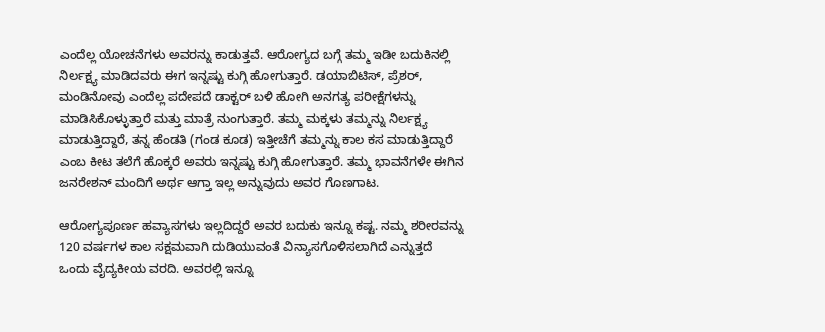ಎಂದೆಲ್ಲ ಯೋಚನೆಗಳು ಅವರನ್ನು ಕಾಡುತ್ತವೆ. ಆರೋಗ್ಯದ ಬಗ್ಗೆ ತಮ್ಮ ಇಡೀ ಬದುಕಿನಲ್ಲಿ ನಿರ್ಲಕ್ಷ್ಯ ಮಾಡಿದವರು ಈಗ ಇನ್ನಷ್ಟು ಕುಗ್ಗಿ ಹೋಗುತ್ತಾರೆ. ಡಯಾಬಿಟಿಸ್, ಪ್ರೆಶರ್, ಮಂಡಿನೋವು ಎಂದೆಲ್ಲ ಪದೇಪದೆ ಡಾಕ್ಟರ್ ಬಳಿ ಹೋಗಿ ಅನಗತ್ಯ ಪರೀಕ್ಷೆಗಳನ್ನು ಮಾಡಿಸಿಕೊಳ್ಳುತ್ತಾರೆ ಮತ್ತು ಮಾತ್ರೆ ನುಂಗುತ್ತಾರೆ. ತಮ್ಮ ಮಕ್ಕಳು ತಮ್ಮನ್ನು ನಿರ್ಲಕ್ಷ್ಯ ಮಾಡುತ್ತಿದ್ದಾರೆ, ತನ್ನ ಹೆಂಡತಿ (ಗಂಡ ಕೂಡ) ಇತ್ತೀಚೆಗೆ ತಮ್ಮನ್ನು ಕಾಲ ಕಸ ಮಾಡುತ್ತಿದ್ದಾರೆ ಎಂಬ ಕೀಟ ತಲೆಗೆ ಹೊಕ್ಕರೆ ಅವರು ಇನ್ನಷ್ಟು ಕುಗ್ಗಿ ಹೋಗುತ್ತಾರೆ. ತಮ್ಮ ಭಾವನೆಗಳೇ ಈಗಿನ ಜನರೇಶನ್ ಮಂದಿಗೆ ಅರ್ಥ ಆಗ್ತಾ ಇಲ್ಲ ಅನ್ನುವುದು ಅವರ ಗೊಣಗಾಟ.

ಆರೋಗ್ಯಪೂರ್ಣ ಹವ್ಯಾಸಗಳು ಇಲ್ಲದಿದ್ದರೆ ಅವರ ಬದುಕು ಇನ್ನೂ ಕಷ್ಟ. ನಮ್ಮ ಶರೀರವನ್ನು 120 ವರ್ಷಗಳ ಕಾಲ ಸಕ್ಷಮವಾಗಿ ದುಡಿಯುವಂತೆ ವಿನ್ಯಾಸಗೊಳಿಸಲಾಗಿದೆ ಎನ್ನುತ್ತದೆ ಒಂದು ವೈದ್ಯಕೀಯ ವರದಿ. ಅವರಲ್ಲಿ ಇನ್ನೂ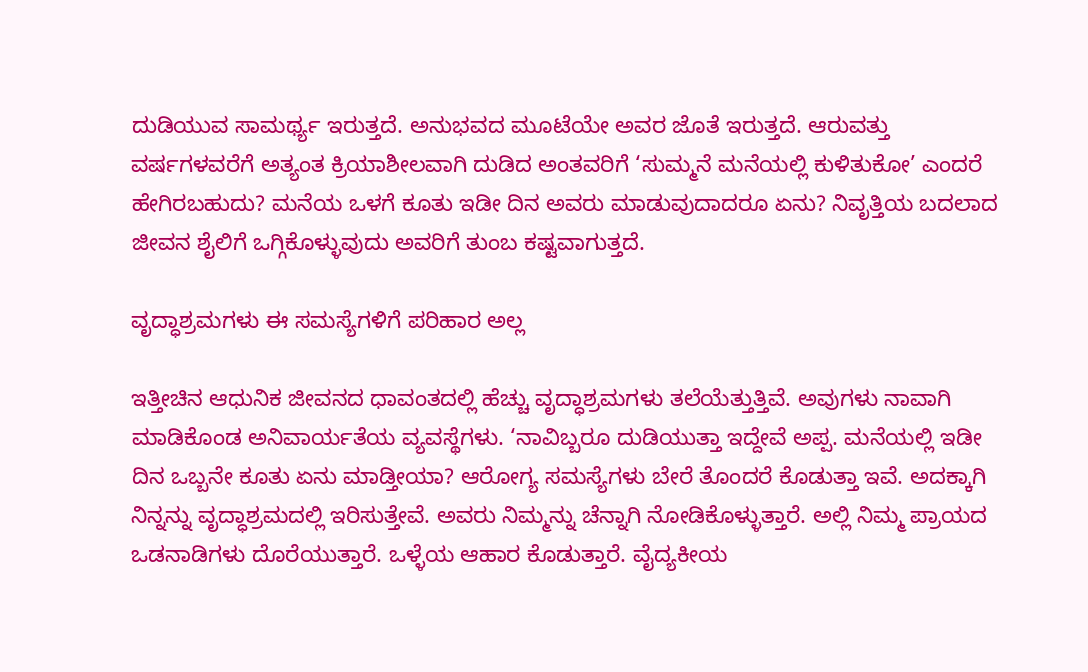ದುಡಿಯುವ ಸಾಮರ್ಥ್ಯ ಇರುತ್ತದೆ. ಅನುಭವದ ಮೂಟೆಯೇ ಅವರ ಜೊತೆ ಇರುತ್ತದೆ. ಆರುವತ್ತು ವರ್ಷಗಳವರೆಗೆ ಅತ್ಯಂತ ಕ್ರಿಯಾಶೀಲವಾಗಿ ದುಡಿದ ಅಂತವರಿಗೆ ‘ಸುಮ್ಮನೆ ಮನೆಯಲ್ಲಿ ಕುಳಿತುಕೋ’ ಎಂದರೆ ಹೇಗಿರಬಹುದು? ಮನೆಯ ಒಳಗೆ ಕೂತು ಇಡೀ ದಿನ ಅವರು ಮಾಡುವುದಾದರೂ ಏನು? ನಿವೃತ್ತಿಯ ಬದಲಾದ ಜೀವನ ಶೈಲಿಗೆ ಒಗ್ಗಿಕೊಳ್ಳುವುದು ಅವರಿಗೆ ತುಂಬ ಕಷ್ಟವಾಗುತ್ತದೆ.

ವೃದ್ಧಾಶ್ರಮಗಳು ಈ ಸಮಸ್ಯೆಗಳಿಗೆ ಪರಿಹಾರ ಅಲ್ಲ

ಇತ್ತೀಚಿನ ಆಧುನಿಕ ಜೀವನದ ಧಾವಂತದಲ್ಲಿ ಹೆಚ್ಚು ವೃದ್ಧಾಶ್ರಮಗಳು ತಲೆಯೆತ್ತುತ್ತಿವೆ. ಅವುಗಳು ನಾವಾಗಿ ಮಾಡಿಕೊಂಡ ಅನಿವಾರ್ಯತೆಯ ವ್ಯವಸ್ಥೆಗಳು. ‘ನಾವಿಬ್ಬರೂ ದುಡಿಯುತ್ತಾ ಇದ್ದೇವೆ ಅಪ್ಪ. ಮನೆಯಲ್ಲಿ ಇಡೀ ದಿನ ಒಬ್ಬನೇ ಕೂತು ಏನು ಮಾಡ್ತೀಯಾ? ಆರೋಗ್ಯ ಸಮಸ್ಯೆಗಳು ಬೇರೆ ತೊಂದರೆ ಕೊಡುತ್ತಾ ಇವೆ. ಅದಕ್ಕಾಗಿ ನಿನ್ನನ್ನು ವೃದ್ಧಾಶ್ರಮದಲ್ಲಿ ಇರಿಸುತ್ತೇವೆ. ಅವರು ನಿಮ್ಮನ್ನು ಚೆನ್ನಾಗಿ ನೋಡಿಕೊಳ್ಳುತ್ತಾರೆ. ಅಲ್ಲಿ ನಿಮ್ಮ ಪ್ರಾಯದ ಒಡನಾಡಿಗಳು ದೊರೆಯುತ್ತಾರೆ. ಒಳ್ಳೆಯ ಆಹಾರ ಕೊಡುತ್ತಾರೆ. ವೈದ್ಯಕೀಯ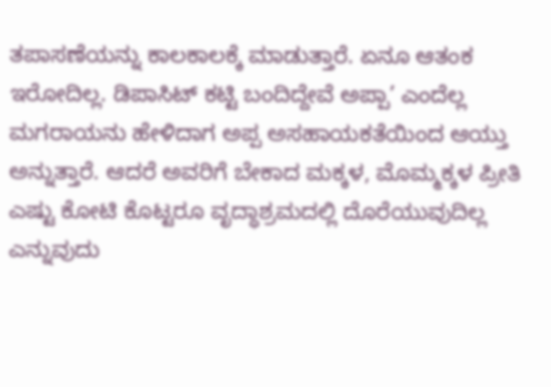ತಪಾಸಣೆಯನ್ನು ಕಾಲಕಾಲಕ್ಕೆ ಮಾಡುತ್ತಾರೆ. ಏನೂ ಆತಂಕ ಇರೋದಿಲ್ಲ. ಡಿಪಾಸಿಟ್ ಕಟ್ಟಿ ಬಂದಿದ್ದೇವೆ ಅಪ್ಪಾ’ ಎಂದೆಲ್ಲ ಮಗರಾಯನು ಹೇಳಿದಾಗ ಅಪ್ಪ ಅಸಹಾಯಕತೆಯಿಂದ ಆಯ್ತು ಅನ್ನುತ್ತಾರೆ. ಆದರೆ ಅವರಿಗೆ ಬೇಕಾದ ಮಕ್ಕಳ, ಮೊಮ್ಮಕ್ಕಳ ಪ್ರೀತಿ ಎಷ್ಟು ಕೋಟಿ ಕೊಟ್ಟರೂ ವೃದ್ಧಾಶ್ರಮದಲ್ಲಿ ದೊರೆಯುವುದಿಲ್ಲ ಎನ್ನುವುದು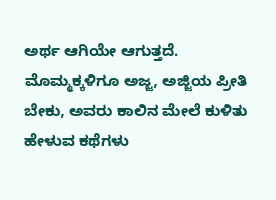ಅರ್ಥ ಆಗಿಯೇ ಆಗುತ್ತದೆ. ಮೊಮ್ಮಕ್ಕಳಿಗೂ ಅಜ್ಜ, ಅಜ್ಜಿಯ ಪ್ರೀತಿ ಬೇಕು, ಅವರು ಕಾಲಿನ ಮೇಲೆ ಕುಳಿತು ಹೇಳುವ ಕಥೆಗಳು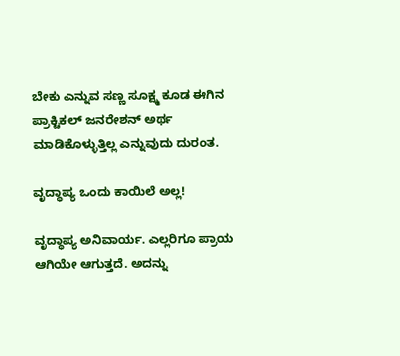ಬೇಕು ಎನ್ನುವ ಸಣ್ಣ ಸೂಕ್ಷ್ಮ ಕೂಡ ಈಗಿನ ಪ್ರಾಕ್ಟಿಕಲ್ ಜನರೇಶನ್ ಅರ್ಥ ಮಾಡಿಕೊಳ್ಳುತ್ತಿಲ್ಲ ಎನ್ನುವುದು ದುರಂತ.

ವೃದ್ಧಾಪ್ಯ ಒಂದು ಕಾಯಿಲೆ ಅಲ್ಲ!

ವೃದ್ಧಾಪ್ಯ ಅನಿವಾರ್ಯ. ಎಲ್ಲರಿಗೂ ಪ್ರಾಯ ಆಗಿಯೇ ಆಗುತ್ತದೆ. ಅದನ್ನು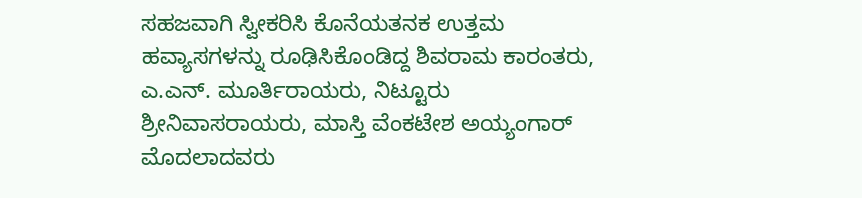ಸಹಜವಾಗಿ ಸ್ವೀಕರಿಸಿ ಕೊನೆಯತನಕ ಉತ್ತಮ ಹವ್ಯಾಸಗಳನ್ನು ರೂಢಿಸಿಕೊಂಡಿದ್ದ ಶಿವರಾಮ ಕಾರಂತರು, ಎ.ಎನ್. ಮೂರ್ತಿರಾಯರು, ನಿಟ್ಟೂರು ಶ್ರೀನಿವಾಸರಾಯರು, ಮಾಸ್ತಿ ವೆಂಕಟೇಶ ಅಯ್ಯಂಗಾರ್ ಮೊದಲಾದವರು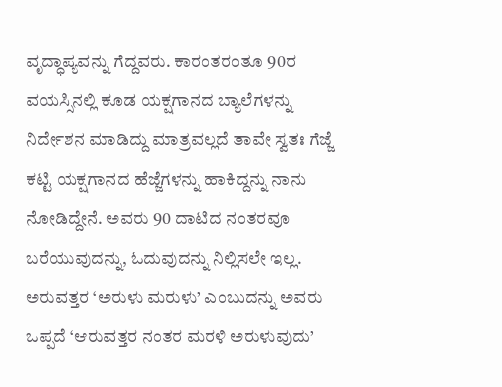ವೃದ್ಧಾಪ್ಯವನ್ನು ಗೆದ್ದವರು. ಕಾರಂತರಂತೂ 90ರ ವಯಸ್ಸಿನಲ್ಲಿ ಕೂಡ ಯಕ್ಷಗಾನದ ಬ್ಯಾಲೆಗಳನ್ನು ನಿರ್ದೇಶನ ಮಾಡಿದ್ದು ಮಾತ್ರವಲ್ಲದೆ ತಾವೇ ಸ್ವತಃ ಗೆಜ್ಜೆ ಕಟ್ಟಿ ಯಕ್ಷಗಾನದ ಹೆಜ್ಜೆಗಳನ್ನು ಹಾಕಿದ್ದನ್ನು ನಾನು ನೋಡಿದ್ದೇನೆ. ಅವರು 90 ದಾಟಿದ ನಂತರವೂ ಬರೆಯುವುದನ್ನು, ಓದುವುದನ್ನು ನಿಲ್ಲಿಸಲೇ ಇಲ್ಲ. ಅರುವತ್ತರ ‘ಅರುಳು ಮರುಳು’ ಎಂಬುದನ್ನು ಅವರು ಒಪ್ಪದೆ ‘ಆರುವತ್ತರ ನಂತರ ಮರಳಿ ಅರುಳುವುದು’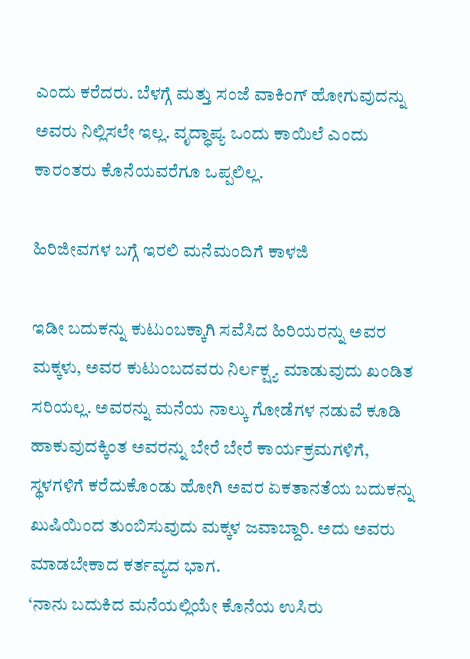ಎಂದು ಕರೆದರು. ಬೆಳಗ್ಗೆ ಮತ್ತು ಸಂಜೆ ವಾಕಿಂಗ್ ಹೋಗುವುದನ್ನು ಅವರು ನಿಲ್ಲಿಸಲೇ ಇಲ್ಲ. ವೃದ್ಧಾಪ್ಯ ಒಂದು ಕಾಯಿಲೆ ಎಂದು ಕಾರಂತರು ಕೊನೆಯವರೆಗೂ ಒಪ್ಪಲಿಲ್ಲ.

ಹಿರಿಜೀವಗಳ ಬಗ್ಗೆ ಇರಲಿ ಮನೆಮಂದಿಗೆ ಕಾಳಜಿ

ಇಡೀ ಬದುಕನ್ನು ಕುಟುಂಬಕ್ಕಾಗಿ ಸವೆಸಿದ ಹಿರಿಯರನ್ನು ಅವರ ಮಕ್ಕಳು, ಅವರ ಕುಟುಂಬದವರು ನಿರ್ಲಕ್ಷ್ಯ ಮಾಡುವುದು ಖಂಡಿತ ಸರಿಯಲ್ಲ. ಅವರನ್ನು ಮನೆಯ ನಾಲ್ಕು ಗೋಡೆಗಳ ನಡುವೆ ಕೂಡಿ ಹಾಕುವುದಕ್ಕಿಂತ ಅವರನ್ನು ಬೇರೆ ಬೇರೆ ಕಾರ್ಯಕ್ರಮಗಳಿಗೆ, ಸ್ಥಳಗಳಿಗೆ ಕರೆದುಕೊಂಡು ಹೋಗಿ ಅವರ ಏಕತಾನತೆಯ ಬದುಕನ್ನು ಖುಷಿಯಿಂದ ತುಂಬಿಸುವುದು ಮಕ್ಕಳ ಜವಾಬ್ದಾರಿ. ಅದು ಅವರು ಮಾಡಬೇಕಾದ ಕರ್ತವ್ಯದ ಭಾಗ.
‘ನಾನು ಬದುಕಿದ ಮನೆಯಲ್ಲಿಯೇ ಕೊನೆಯ ಉಸಿರು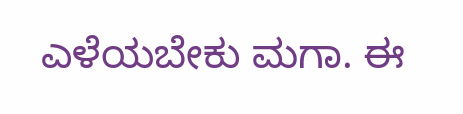ಎಳೆಯಬೇಕು ಮಗಾ. ಈ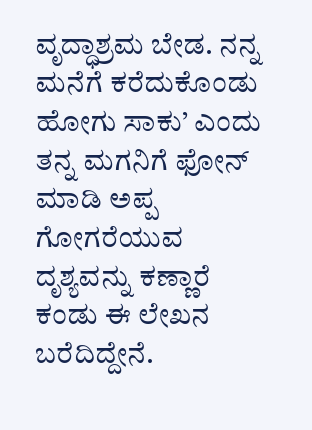ವೃದ್ಧಾಶ್ರಮ ಬೇಡ. ನನ್ನ ಮನೆಗೆ ಕರೆದುಕೊಂಡು ಹೋಗು ಸಾಕು’ ಎಂದು ತನ್ನ ಮಗನಿಗೆ ಫೋನ್ ಮಾಡಿ ಅಪ್ಪ ಗೋಗರೆಯುವ ದೃಶ್ಯವನ್ನು ಕಣ್ಣಾರೆ ಕಂಡು ಈ ಲೇಖನ ಬರೆದಿದ್ದೇನೆ.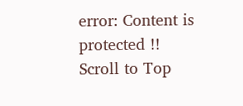error: Content is protected !!
Scroll to Top